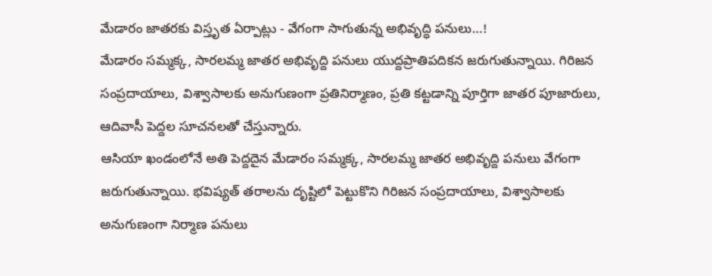మేడారం జాతరకు విస్తృత ఏర్పాట్లు - వేగంగా సాగుతున్న అభివృద్ధి పనులు…!
మేడారం సమ్మక్క, సారలమ్మ జాతర అభివృద్ది పనులు యుద్దప్రాతిపదికన జరుగుతున్నాయి. గిరిజన సంప్రదాయాలు, విశ్వాసాలకు అనుగుణంగా ప్రతినిర్మాణం, ప్రతి కట్టడాన్ని పూర్తిగా జాతర పూజారులు, ఆదివాసీ పెద్దల సూచనలతో చేస్తున్నారు.
ఆసియా ఖండంలోనే అతి పెద్దదైన మేడారం సమ్మక్క, సారలమ్మ జాతర అభివృద్ది పనులు వేగంగా జరుగుతున్నాయి. భవిష్యత్ తరాలను దృష్టిలో పెట్టుకొని గిరిజన సంప్రదాయాలు, విశ్వాసాలకు అనుగుణంగా నిర్మాణ పనులు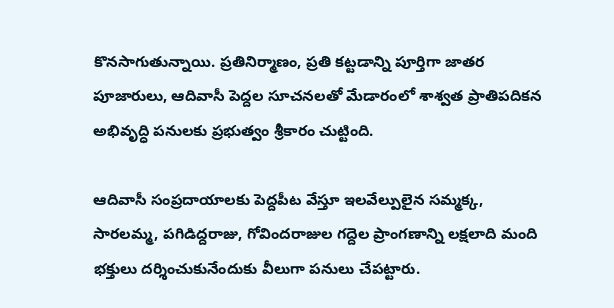కొనసాగుతున్నాయి. ప్రతినిర్మాణం, ప్రతి కట్టడాన్ని పూర్తిగా జాతర పూజారులు, ఆదివాసీ పెద్దల సూచనలతో మేడారంలో శాశ్వత ప్రాతిపదికన అభివృద్ధి పనులకు ప్రభుత్వం శ్రీకారం చుట్టింది.

ఆదివాసీ సంప్రదాయాలకు పెద్దపీట వేస్తూ ఇలవేల్పులైన సమ్మక్క, సారలమ్మ, పగిడిద్దరాజు, గోవిందరాజుల గద్దెల ప్రాంగణాన్ని లక్షలాది మంది భక్తులు దర్శించుకునేందుకు వీలుగా పనులు చేపట్టారు.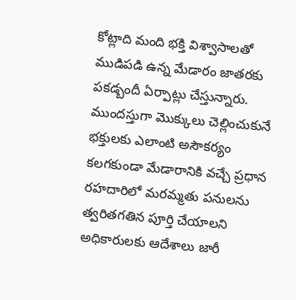కోట్లాది మంది భక్తి విశ్వాసాలతో ముడిపడి ఉన్న మేడారం జాతరకు పకడ్బందీ ఏర్పాట్లు చేస్తున్నారు. ముందస్తుగా మొక్కులు చెల్లించుకునే భక్తులకు ఎలాంటి అసౌకర్యం కలగకుండా మేడారానికి వచ్చే ప్రధాన రహదారిలో మరమ్మతు పనులను త్వరితగతిన పూర్తి చేయాలని అధికారులకు ఆదేశాలు జారీ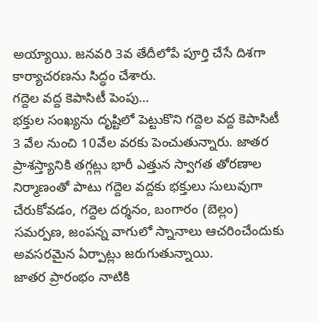అయ్యాయి. జనవరి 3వ తేదీలోపే పూర్తి చేసే దిశగా కార్యాచరణను సిద్ధం చేశారు.
గద్దెల వద్ద కెపాసిటీ పెంపు…
భక్తుల సంఖ్యను దృష్టిలో పెట్టుకొని గద్దెల వద్ద కెపాసిటీ 3 వేల నుంచి 10వేల వరకు పెంచుతున్నారు. జాతర ప్రాశస్త్యానికి తగ్గట్లు భారీ ఎత్తున స్వాగత తోరణాల నిర్మాణంతో పాటు గద్దెల వద్దకు భక్తులు సులువుగా చేరుకోవడం, గద్దెల దర్శనం, బంగారం (బెల్లం) సమర్పణ, జంపన్న వాగులో స్నానాలు ఆచరించేందుకు అవసరమైన ఏర్పాట్లు జరుగుతున్నాయి.
జాతర ప్రారంభం నాటికి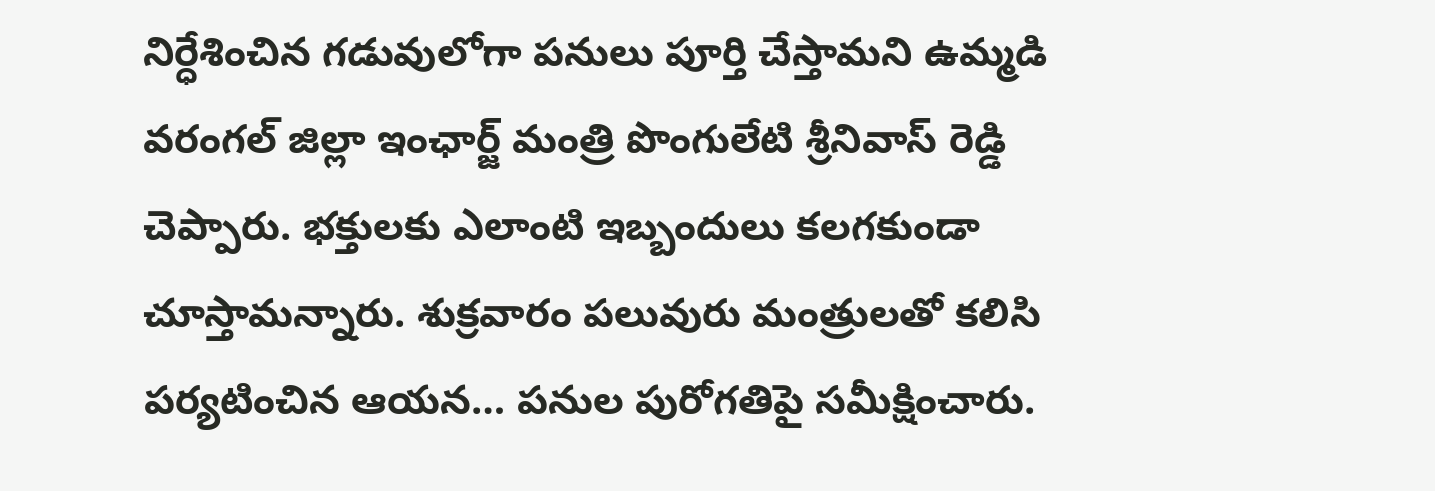నిర్ధేశించిన గడువులోగా పనులు పూర్తి చేస్తామని ఉమ్మడి వరంగల్ జిల్లా ఇంఛార్జ్ మంత్రి పొంగులేటి శ్రీనివాస్ రెడ్డి చెప్పారు. భక్తులకు ఎలాంటి ఇబ్బందులు కలగకుండా చూస్తామన్నారు. శుక్రవారం పలువురు మంత్రులతో కలిసి పర్యటించిన ఆయన… పనుల పురోగతిపై సమీక్షించారు.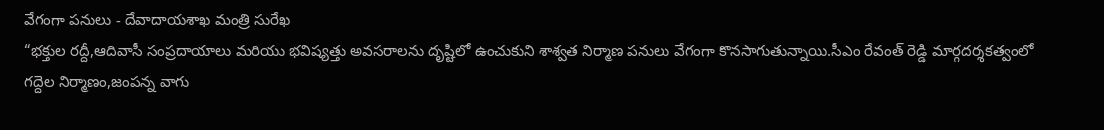వేగంగా పనులు - దేవాదాయశాఖ మంత్రి సురేఖ
“భక్తుల రద్దీ,ఆదివాసీ సంప్రదాయాలు మరియు భవిష్యత్తు అవసరాలను దృష్టిలో ఉంచుకుని శాశ్వత నిర్మాణ పనులు వేగంగా కొనసాగుతున్నాయి.సీఎం రేవంత్ రెడ్డి మార్గదర్శకత్వంలో గద్దెల నిర్మాణం,జంపన్న వాగు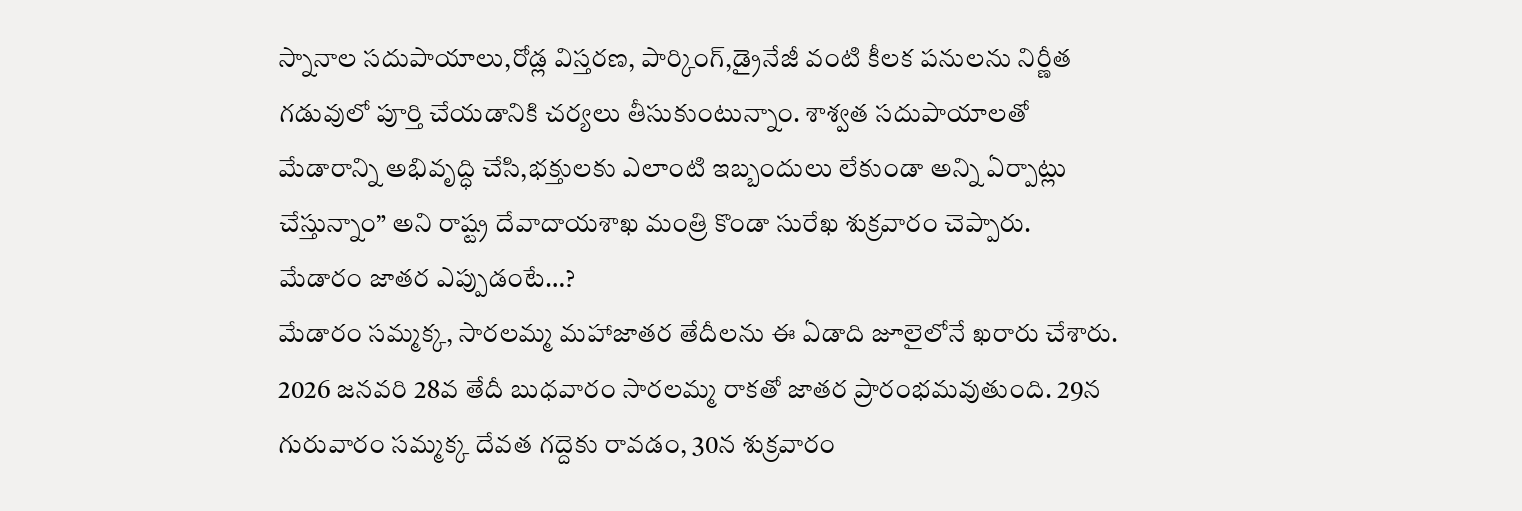స్నానాల సదుపాయాలు,రోడ్ల విస్తరణ, పార్కింగ్,డ్రైనేజీ వంటి కీలక పనులను నిర్ణీత గడువులో పూర్తి చేయడానికి చర్యలు తీసుకుంటున్నాం. శాశ్వత సదుపాయాలతో మేడారాన్ని అభివృద్ధి చేసి,భక్తులకు ఎలాంటి ఇబ్బందులు లేకుండా అన్ని ఏర్పాట్లు చేస్తున్నాం” అని రాష్ట్ర దేవాదాయశాఖ మంత్రి కొండా సురేఖ శుక్రవారం చెప్పారు.
మేడారం జాతర ఎప్పుడంటే…?
మేడారం సమ్మక్క, సారలమ్మ మహాజాతర తేదీలను ఈ ఏడాది జూలైలోనే ఖరారు చేశారు. 2026 జనవరి 28వ తేదీ బుధవారం సారలమ్మ రాకతో జాతర ప్రారంభమవుతుంది. 29న గురువారం సమ్మక్క దేవత గద్దెకు రావడం, 30న శుక్రవారం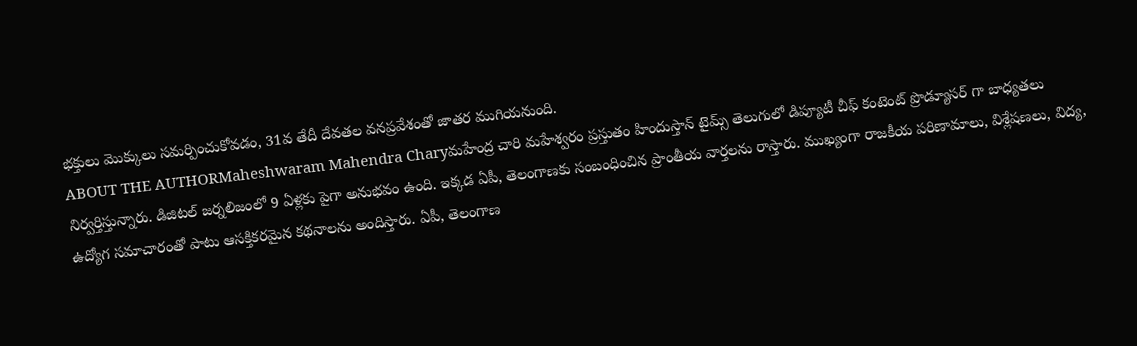భక్తులు మొక్కులు సమర్పించుకోవడం, 31వ తేదీ దేవతల వనప్రవేశంతో జాతర ముగియనుంది.
ABOUT THE AUTHORMaheshwaram Mahendra Charyమహేంద్ర చారి మహేశ్వరం ప్రస్తుతం హిందుస్తాన్ టైమ్స్ తెలుగులో డిప్యూటీ చీఫ్ కంటెంట్ ప్రొడ్యూసర్ గా బాధ్యతలు నిర్వర్తిస్తున్నారు. డిజిటల్ జర్నలిజంలో 9 ఏళ్లకు పైగా అనుభవం ఉంది. ఇక్కడ ఏపీ, తెలంగాణకు సంబంధించిన ప్రాంతీయ వార్తలను రాస్తారు. ముఖ్యంగా రాజకీయ పరిణామాలు, విశ్లేషణలు, విద్య, ఉద్యోగ సమాచారంతో పాటు ఆసక్తికరమైన కథనాలను అందిస్తారు. ఏపీ, తెలంగాణ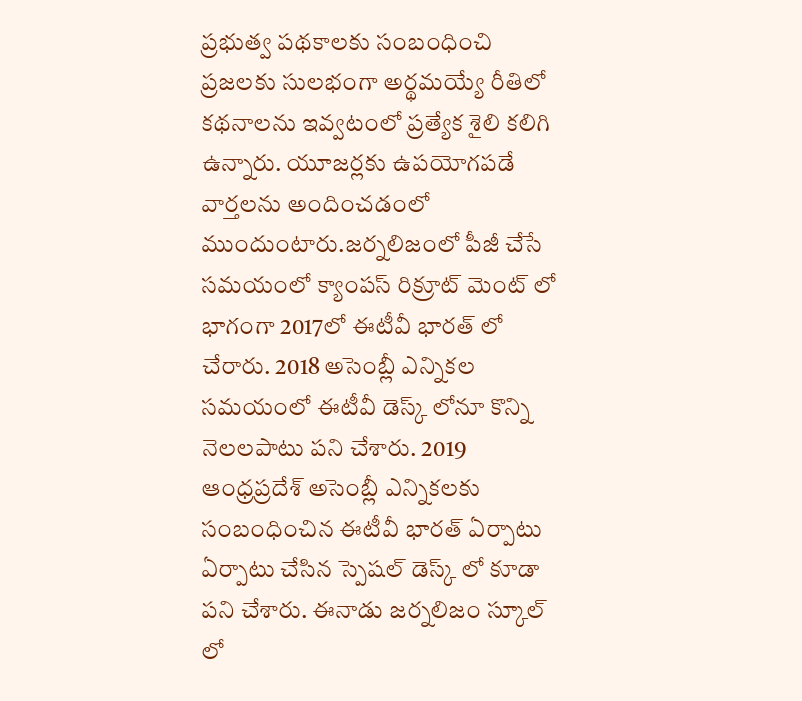ప్రభుత్వ పథకాలకు సంబంధించి ప్రజలకు సులభంగా అర్థమయ్యే రీతిలో కథనాలను ఇవ్వటంలో ప్రత్యేక శైలి కలిగి ఉన్నారు. యూజర్లకు ఉపయోగపడే వార్తలను అందించడంలో ముందుంటారు.జర్నలిజంలో పీజీ చేసే సమయంలో క్యాంపస్ రిక్రూట్ మెంట్ లో భాగంగా 2017లో ఈటీవీ భారత్ లో చేరారు. 2018 అసెంబ్లీ ఎన్నికల సమయంలో ఈటీవీ డెస్క్ లోనూ కొన్ని నెలలపాటు పని చేశారు. 2019 ఆంధ్రప్రదేశ్ అసెంబ్లీ ఎన్నికలకు సంబంధించిన ఈటీవీ భారత్ ఏర్పాటు ఏర్పాటు చేసిన స్పెషల్ డెస్క్ లో కూడా పని చేశారు. ఈనాడు జర్నలిజం స్కూల్ లో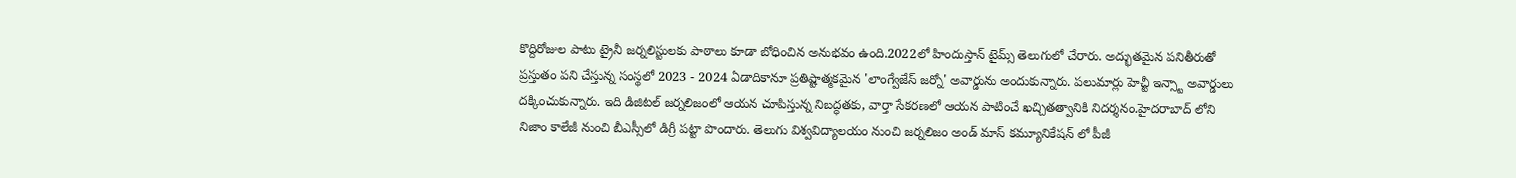కొద్దిరోజుల పాటు ట్రైనీ జర్నలిస్టులకు పాఠాలు కూడా బోధించిన అనుభవం ఉంది.2022లో హిందుస్తాన్ టైమ్స్ తెలుగులో చేరారు. అద్భుతమైన పనితీరుతో ప్రస్తుతం పని చేస్తున్న సంస్థలో 2023 - 2024 ఏడాదికానూ ప్రతిష్టాత్మకమైన 'లాంగ్వేజేస్ జర్నో' అవార్డును అందుకున్నారు. పలుమార్లు హెచ్టీ ఇన్స్టా అవార్డులు దక్కించుకున్నారు. ఇది డిజిటల్ జర్నలిజంలో ఆయన చూపిస్తున్న నిబద్ధతకు, వార్తా సేకరణలో ఆయన పాటించే ఖచ్చితత్వానికి నిదర్శనం.హైదరాబాద్ లోని నిజాం కాలేజీ నుంచి బీఎస్సీలో డిగ్రీ పట్టా పొందారు. తెలుగు విశ్వవిద్యాలయం నుంచి జర్నలిజం అండ్ మాస్ కమ్యూనికేషన్ లో పీజీ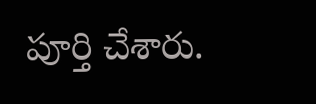పూర్తి చేశారు.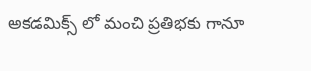అకడమిక్స్ లో మంచి ప్రతిభకు గానూ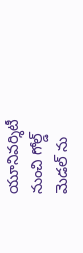యూనివర్శిటీ నుంచి గోల్డ్ మెడల్ ను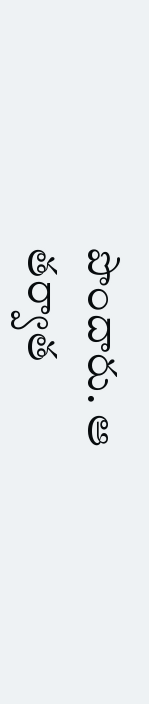పొందారు. ఆ తర్వాత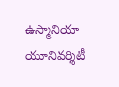ఉస్మానియా యూనివర్శిటీ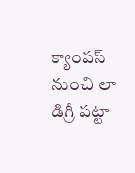క్యాంపస్ నుంచి లా డిగ్రీ పట్టా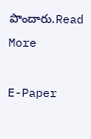పొందారు.Read More

E-Paper